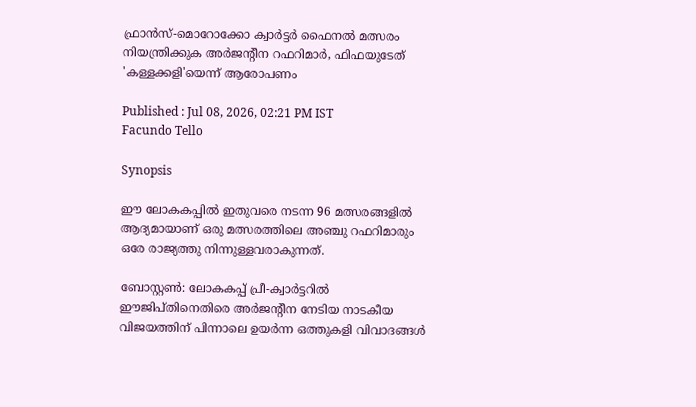ഫ്രാൻസ്-മൊറോക്കോ ക്വാർട്ടർ ഫൈനൽ മത്സരം നിയന്ത്രിക്കുക അര്‍ജന്‍റീന റഫറിമാര്‍, ഫിഫയുടേത് 'കള്ളക്കളി'യെന്ന് ആരോപണം

Published : Jul 08, 2026, 02:21 PM IST
Facundo Tello

Synopsis

ഈ ലോകകപ്പിൽ ഇതുവരെ നടന്ന 96 മത്സരങ്ങളിൽ ആദ്യമായാണ് ഒരു മത്സരത്തിലെ അഞ്ചു റഫറിമാരും ഒരേ രാജ്യത്തു നിന്നുള്ളവരാകുന്നത്.

ബോസ്റ്റൺ: ലോകകപ്പ് പ്രീ-ക്വാർട്ടറിൽ ഈജിപ്തിനെതിരെ അർജന്‍റീന നേടിയ നാടകീയ വിജയത്തിന് പിന്നാലെ ഉയർന്ന ഒത്തുകളി വിവാദങ്ങൾ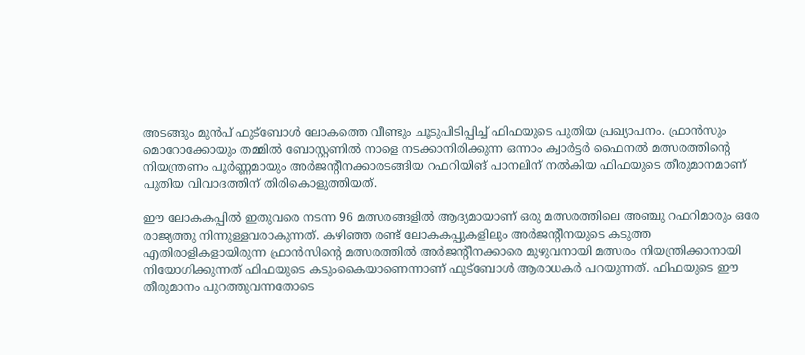അടങ്ങും മുൻപ് ഫുട്ബോൾ ലോകത്തെ വീണ്ടും ചൂടുപിടിപ്പിച്ച് ഫിഫയുടെ പുതിയ പ്രഖ്യാപനം. ഫ്രാൻസും മൊറോക്കോയും തമ്മിൽ ബോസ്റ്റണിൽ നാളെ നടക്കാനിരിക്കുന്ന ഒന്നാം ക്വാർട്ടർ ഫൈനൽ മത്സരത്തിന്‍റെ നിയന്ത്രണം പൂർണ്ണമായും അർജന്‍റീനക്കാരടങ്ങിയ റഫറിയിങ് പാനലിന് നൽകിയ ഫിഫയുടെ തീരുമാനമാണ് പുതിയ വിവാദത്തിന് തിരികൊളുത്തിയത്.

ഈ ലോകകപ്പിൽ ഇതുവരെ നടന്ന 96 മത്സരങ്ങളിൽ ആദ്യമായാണ് ഒരു മത്സരത്തിലെ അഞ്ചു റഫറിമാരും ഒരേ രാജ്യത്തു നിന്നുള്ളവരാകുന്നത്. കഴിഞ്ഞ രണ്ട് ലോകകപ്പുകളിലും അർജന്‍റീനയുടെ കടുത്ത എതിരാളികളായിരുന്ന ഫ്രാൻസിന്‍റെ മത്സരത്തിൽ അർജന്‍റീനക്കാരെ മുഴുവനായി മത്സരം നിയന്ത്രിക്കാനായി നിയോഗിക്കുന്നത് ഫിഫയുടെ കടുംകൈയാണെന്നാണ് ഫുട്ബോൾ ആരാധകര്‍ പറയുന്നത്. ഫിഫയുടെ ഈ തീരുമാനം പുറത്തുവന്നതോടെ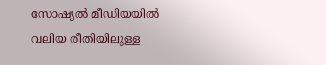സോഷ്യൽ മീഡിയയിൽ വലിയ രീതിയിലുള്ള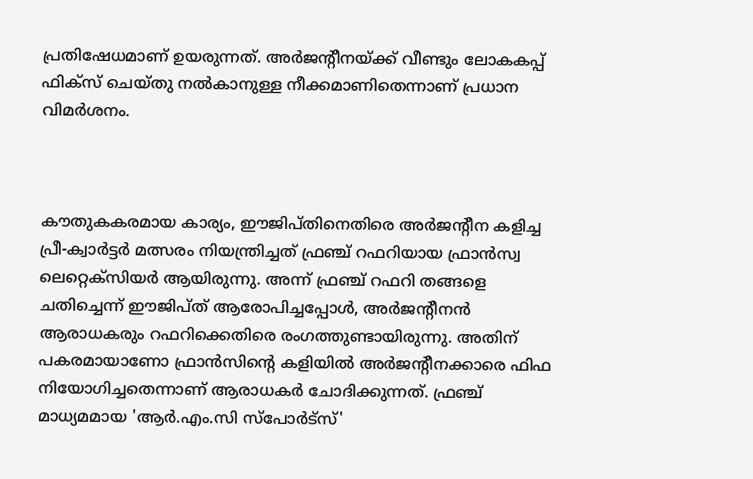പ്രതിഷേധമാണ് ഉയരുന്നത്. അർജന്‍റീനയ്ക്ക് വീണ്ടും ലോകകപ്പ് ഫിക്സ് ചെയ്തു നൽകാനുള്ള നീക്കമാണിതെന്നാണ് പ്രധാന വിമർശനം.



കൗതുകകരമായ കാര്യം, ഈജിപ്തിനെതിരെ അർജന്‍റീന കളിച്ച പ്രീ-ക്വാർട്ടർ മത്സരം നിയന്ത്രിച്ചത് ഫ്രഞ്ച് റഫറിയായ ഫ്രാൻസ്വ ലെറ്റെക്സിയർ ആയിരുന്നു. അന്ന് ഫ്രഞ്ച് റഫറി തങ്ങളെ ചതിച്ചെന്ന് ഈജിപ്ത് ആരോപിച്ചപ്പോൾ, അർജന്‍റീനൻ ആരാധകരും റഫറിക്കെതിരെ രംഗത്തുണ്ടായിരുന്നു. അതിന് പകരമായാണോ ഫ്രാൻസിന്‍റെ കളിയിൽ അർജന്റീനക്കാരെ ഫിഫ നിയോഗിച്ചതെന്നാണ് ആരാധകർ ചോദിക്കുന്നത്. ഫ്രഞ്ച് മാധ്യമമായ 'ആർ.എം.സി സ്പോർട്സ്'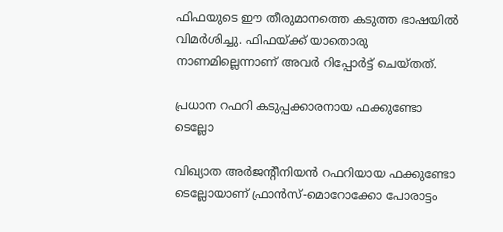ഫിഫയുടെ ഈ തീരുമാനത്തെ കടുത്ത ഭാഷയിൽ വിമർശിച്ചു. ഫിഫയ്ക്ക് യാതൊരു നാണമില്ലെന്നാണ് അവർ റിപ്പോർട്ട് ചെയ്തത്.

പ്രധാന റഫറി കടുപ്പക്കാരനായ ഫക്കുണ്ടോ ടെല്ലോ

വിഖ്യാത അർജന്‍റീനിയൻ റഫറിയായ ഫക്കുണ്ടോ ടെല്ലോയാണ് ഫ്രാൻസ്-മൊറോക്കോ പോരാട്ടം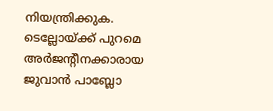നിയന്ത്രിക്കുക. ടെല്ലോയ്ക്ക് പുറമെ അർജന്റീനക്കാരായ ജുവാൻ പാബ്ലോ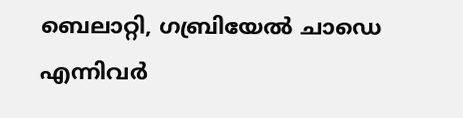ബെലാറ്റി, ഗബ്രിയേൽ ചാഡെ എന്നിവർ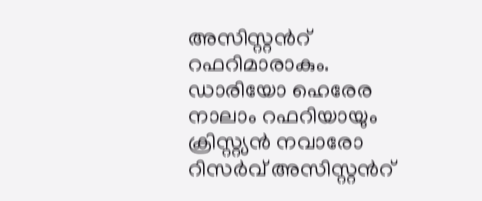അസിസ്റ്റന്‍റ് റഫറിമാരാകും. ഡാരിയോ ഹെരേര നാലാം റഫറിയായും ക്രിസ്റ്റ്യൻ നവാരോ റിസർവ് അസിസ്റ്റന്‍റ്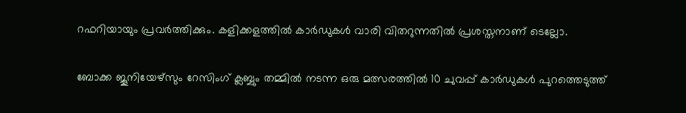റഫറിയായും പ്രവർത്തിക്കും. കളിക്കളത്തിൽ കാർഡുകൾ വാരി വിതറുന്നതിൽ പ്രശസ്തനാണ് ടെല്ലോ.

ബോക്ക ജൂനിയേഴ്‌സും റേസിംഗ് ക്ലബ്ബും തമ്മിൽ നടന്ന ഒരു മത്സരത്തിൽ 10 ചുവപ്പ് കാർഡുകൾ പുറത്തെടുത്ത്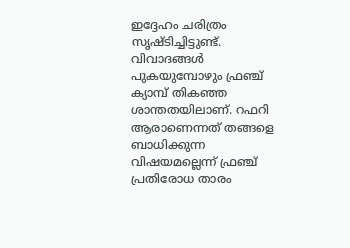ഇദ്ദേഹം ചരിത്രം സൃഷ്ടിച്ചിട്ടുണ്ട്. വിവാദങ്ങൾ പുകയുമ്പോഴും ഫ്രഞ്ച് ക്യാമ്പ് തികഞ്ഞ ശാന്തതയിലാണ്. റഫറി ആരാണെന്നത് തങ്ങളെ ബാധിക്കുന്ന വിഷയമല്ലെന്ന് ഫ്രഞ്ച് പ്രതിരോധ താരം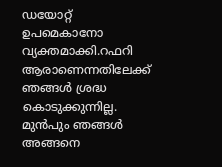ഡയോറ്റ് ഉപമെകാനോ വ്യക്തമാക്കി.റഫറി ആരാണെന്നതിലേക്ക് ഞങ്ങൾ ശ്രദ്ധ കൊടുക്കുന്നില്ല. മുൻപും ഞങ്ങൾ അങ്ങനെ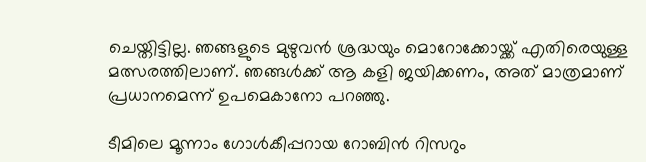ചെയ്തിട്ടില്ല. ഞങ്ങളുടെ മുഴുവൻ ശ്രദ്ധയും മൊറോക്കോയ്ക്ക് എതിരെയുള്ള മത്സരത്തിലാണ്. ഞങ്ങൾക്ക് ആ കളി ജയിക്കണം, അത് മാത്രമാണ് പ്രധാനമെന്ന് ഉപമെകാനോ പറഞ്ഞു.

ടീമിലെ മൂന്നാം ഗോൾകീപ്പറായ റോബിൻ റിസറും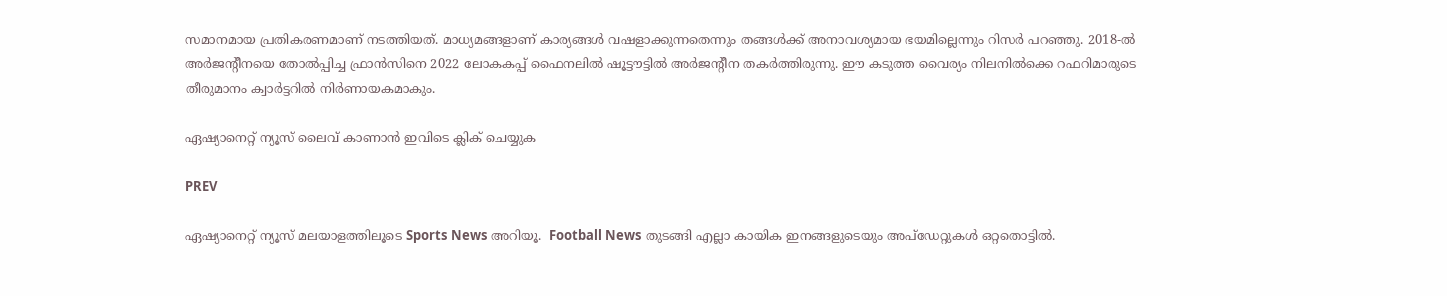സമാനമായ പ്രതികരണമാണ് നടത്തിയത്. മാധ്യമങ്ങളാണ് കാര്യങ്ങൾ വഷളാക്കുന്നതെന്നും തങ്ങൾക്ക് അനാവശ്യമായ ഭയമില്ലെന്നും റിസർ പറഞ്ഞു. 2018-ൽ അർജന്‍റീനയെ തോൽപ്പിച്ച ഫ്രാൻസിനെ 2022 ലോകകപ്പ് ഫൈനലിൽ ഷൂട്ടൗട്ടിൽ അർജന്‍റീന തകർത്തിരുന്നു. ഈ കടുത്ത വൈര്യം നിലനിൽക്കെ റഫറിമാരുടെ തീരുമാനം ക്വാർട്ടറിൽ നിർണായകമാകും.

ഏഷ്യാനെറ്റ് ന്യൂസ് ലൈവ് കാണാന്‍ ഇവിടെ ക്ലിക് ചെയ്യുക

PREV

ഏഷ്യാനെറ്റ് ന്യൂസ് മലയാളത്തിലൂടെ Sports News അറിയൂ.  Football News തുടങ്ങി എല്ലാ കായിക ഇനങ്ങളുടെയും അപ്‌ഡേറ്റുകൾ ഒറ്റതൊട്ടിൽ.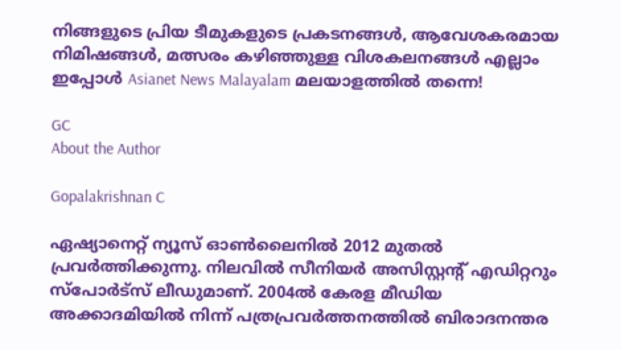നിങ്ങളുടെ പ്രിയ ടീമുകളുടെ പ്രകടനങ്ങൾ, ആവേശകരമായ നിമിഷങ്ങൾ, മത്സരം കഴിഞ്ഞുള്ള വിശകലനങ്ങൾ എല്ലാം ഇപ്പോൾ Asianet News Malayalam മലയാളത്തിൽ തന്നെ!

GC
About the Author

Gopalakrishnan C

ഏഷ്യാനെറ്റ് ന്യൂസ് ഓണ്‍ലൈനില്‍ 2012 മുതല്‍ പ്രവര്‍ത്തിക്കുന്നു. നിലവില്‍ സീനിയര്‍ അസിസ്റ്റന്‍റ് എഡിറ്ററും സ്പോർട്സ് ലീഡുമാണ്. 2004ൽ കേരള മീഡിയ അക്കാദമിയില്‍ നിന്ന് പത്രപ്രവര്‍ത്തനത്തില്‍ ബിരാദനന്തര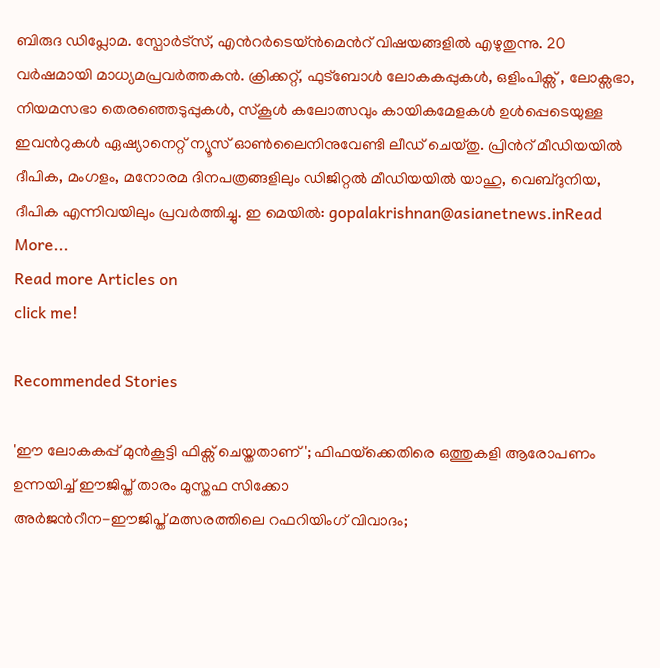ബിരുദ ഡിപ്ലോമ. സ്പോര്‍ട്സ്, എന്‍റര്‍ടെയ്ൻമെന്‍റ് വിഷയങ്ങളില്‍ എഴുതുന്നു. 20 വര്‍ഷമായി മാധ്യമപ്രവര്‍ത്തകൻ. ക്രിക്കറ്റ്, ഫുട്ബോള്‍ ലോകകപ്പുകൾ, ഒളിംപിക്സ് , ലോക്സഭാ, നിയമസഭാ തെരഞ്ഞെടുപ്പുകള്‍, സ്കൂള്‍ കലോത്സവും കായികമേളകള്‍ ഉള്‍പ്പെടെയുള്ള ഇവന്‍റുകള്‍ ഏഷ്യാനെറ്റ് ന്യൂസ് ഓണ്‍ലൈനിനുവേണ്ടി ലീഡ് ചെയ്തു. പ്രിന്‍റ് മീഡിയയില്‍ ദീപിക, മംഗളം, മനോരമ ദിനപത്രങ്ങളിലും ഡിജിറ്റൽ മീഡിയയില്‍ യാഹു, വെബ്ദുനിയ, ദീപിക എന്നിവയിലും പ്രവര്‍ത്തിച്ചു. ഇ മെയില്‍: gopalakrishnan@asianetnews.inRead More...
Read more Articles on
click me!

Recommended Stories

'ഈ ലോകകപ്പ് മുൻകൂട്ടി ഫിക്സ് ചെയ്തതാണ്'; ഫിഫയ്‌ക്കെതിരെ ഒത്തുകളി ആരോപണം ഉന്നയിച്ച് ഈജിപ്ത് താരം മുസ്തഫ സിക്കോ
അർജന്‍റീന-ഈജിപ്ത് മത്സരത്തിലെ റഫറിയിംഗ് വിവാദം;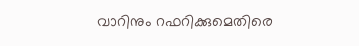വാറിനും റഫറിക്കുമെതിരെ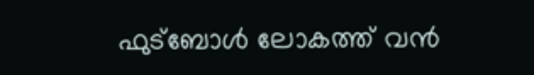ഫുട്ബോള്‍ ലോകത്ത് വൻ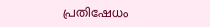പ്രതിഷേധം